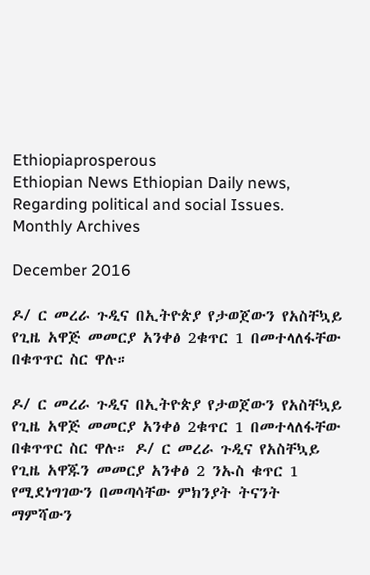Ethiopiaprosperous
Ethiopian News Ethiopian Daily news, Regarding political and social Issues.
Monthly Archives

December 2016

ዶ/ ር መረራ ጉዲና በኢትዮጵያ የታወጀውን የአስቸኳይ የጊዜ አዋጅ መመርያ አንቀፅ 2ቁጥር 1 በመተላለፋቸው በቁጥጥር ስር ዋሉ።

ዶ/ ር መረራ ጉዲና በኢትዮጵያ የታወጀውን የአስቸኳይ የጊዜ አዋጅ መመርያ አንቀፅ 2ቁጥር 1 በመተላለፋቸው በቁጥጥር ስር ዋሉ። ዶ/ ር መረራ ጉዲና የአስቸኳይ የጊዜ አዋጁን መመርያ አንቀፅ 2 ንኡስ ቁጥር 1 የሚደነግገውን በመጣሳቸው ምክንያት ትናንት ማምሻውን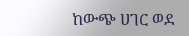ከውጭ ሀገር ወደ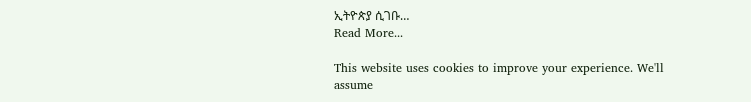ኢትዮጵያ ሲገቡ…
Read More...

This website uses cookies to improve your experience. We'll assume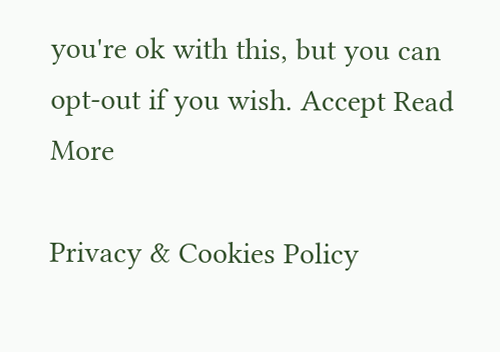you're ok with this, but you can opt-out if you wish. Accept Read More

Privacy & Cookies Policy